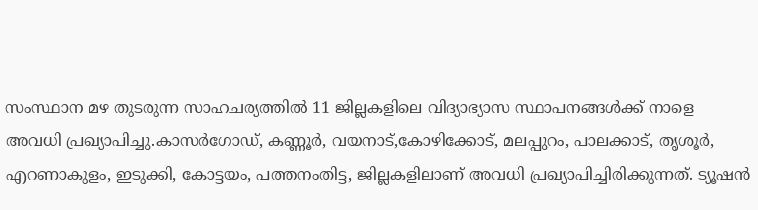സംസ്ഥാന മഴ തുടരുന്ന സാഹചര്യത്തിൽ 11 ജില്ലകളിലെ വിദ്യാഭ്യാസ സ്ഥാപനങ്ങൾക്ക് നാളെ അവധി പ്രഖ്യാപിച്ചു.കാസർഗോഡ്, കണ്ണൂർ, വയനാട്,കോഴിക്കോട്, മലപ്പുറം, പാലക്കാട്, തൃശൂർ, എറണാകുളം, ഇടുക്കി, കോട്ടയം, പത്തനംതിട്ട, ജില്ലകളിലാണ് അവധി പ്രഖ്യാപിച്ചിരിക്കുന്നത്. ട്യൂഷൻ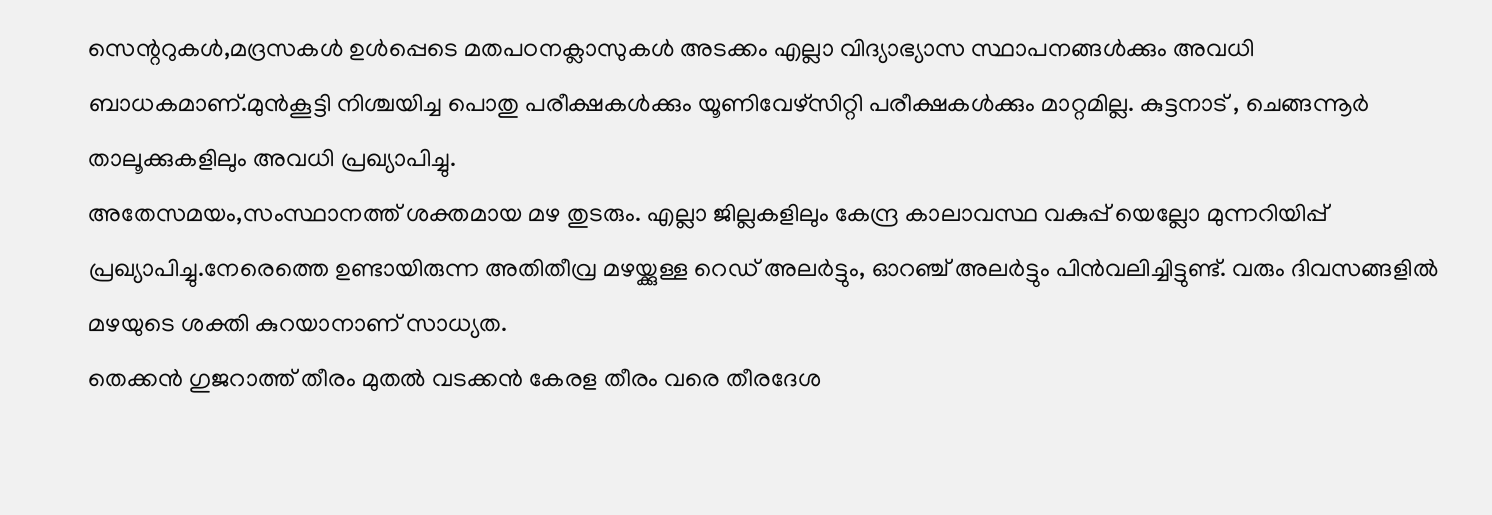സെന്ററുകൾ,മദ്രസകൾ ഉൾപ്പെടെ മതപഠനക്ലാസുകൾ അടക്കം എല്ലാ വിദ്യാഭ്യാസ സ്ഥാപനങ്ങൾക്കും അവധി ബാധകമാണ്.മുൻകൂട്ടി നിശ്ചയിച്ച പൊതു പരീക്ഷകൾക്കും യൂണിവേഴ്സിറ്റി പരീക്ഷകൾക്കും മാറ്റമില്ല. കുട്ടനാട് , ചെങ്ങന്നൂർ താലൂക്കുകളിലും അവധി പ്രഖ്യാപിച്ചു.
അതേസമയം,സംസ്ഥാനത്ത് ശക്തമായ മഴ തുടരും. എല്ലാ ജില്ലകളിലും കേന്ദ്ര കാലാവസ്ഥ വകുപ്പ് യെല്ലോ മുന്നറിയിപ്പ് പ്രഖ്യാപിച്ചു.നേരെത്തെ ഉണ്ടായിരുന്ന അതിതീവ്ര മഴയ്ക്കുള്ള റെഡ് അലർട്ടും, ഓറഞ്ച് അലർട്ടും പിൻവലിച്ചിട്ടുണ്ട്. വരും ദിവസങ്ങളിൽ മഴയുടെ ശക്തി കുറയാനാണ് സാധ്യത.
തെക്കൻ ഗുജറാത്ത് തീരം മുതൽ വടക്കൻ കേരള തീരം വരെ തീരദേശ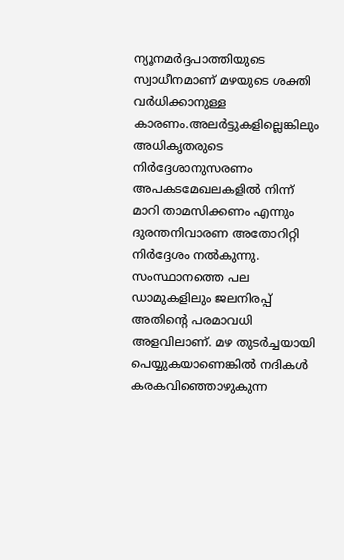ന്യൂനമർദ്ദപാത്തിയുടെ സ്വാധീനമാണ് മഴയുടെ ശക്തി വർധിക്കാനുള്ള കാരണം.അലർട്ടുകളില്ലെങ്കിലും അധികൃതരുടെ നിർദ്ദേശാനുസരണം അപകടമേഖലകളിൽ നിന്ന് മാറി താമസിക്കണം എന്നും ദുരന്തനിവാരണ അതോറിറ്റി നിർദ്ദേശം നൽകുന്നു. സംസ്ഥാനത്തെ പല ഡാമുകളിലും ജലനിരപ്പ് അതിന്റെ പരമാവധി അളവിലാണ്. മഴ തുടർച്ചയായി പെയ്യുകയാണെങ്കിൽ നദികൾ കരകവിഞ്ഞൊഴുകുന്ന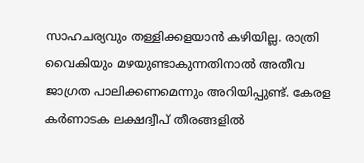സാഹചര്യവും തള്ളിക്കളയാൻ കഴിയില്ല. രാത്രി വൈകിയും മഴയുണ്ടാകുന്നതിനാൽ അതീവ ജാഗ്രത പാലിക്കണമെന്നും അറിയിപ്പുണ്ട്. കേരള കർണാടക ലക്ഷദ്വീപ് തീരങ്ങളിൽ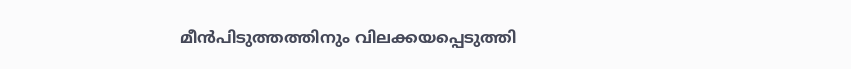മീൻപിടുത്തത്തിനും വിലക്കയപ്പെടുത്തി